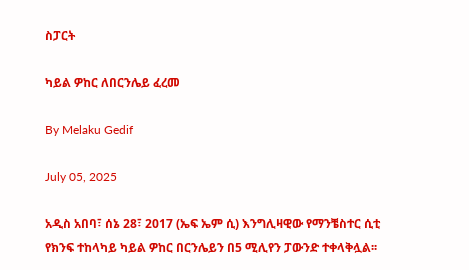ስፓርት

ካይል ዎከር ለበርንሌይ ፈረመ

By Melaku Gedif

July 05, 2025

አዲስ አበባ፣ ሰኔ 28፣ 2017 (ኤፍ ኤም ሲ) እንግሊዛዊው የማንቼስተር ሲቲ የክንፍ ተከላካይ ካይል ዎከር በርንሌይን በ5 ሚሊየን ፓውንድ ተቀላቅሏል፡፡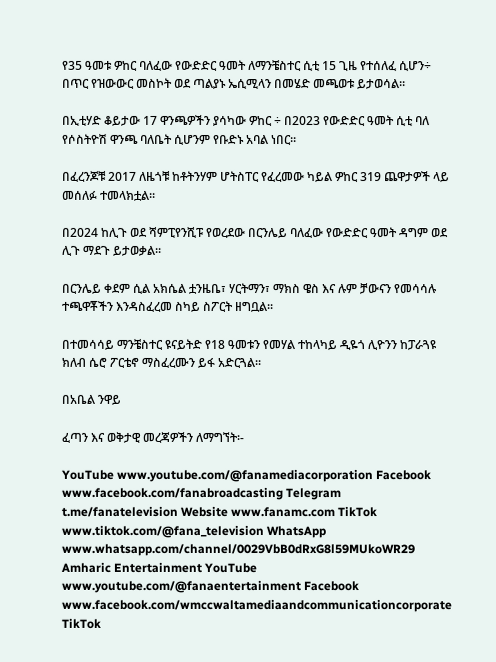የ35 ዓመቱ ዎከር ባለፈው የውድድር ዓመት ለማንቼስተር ሲቲ 15 ጊዜ የተሰለፈ ሲሆን÷ በጥር የዝውውር መስኮት ወደ ጣልያኑ ኤሲሚላን በመሄድ መጫወቱ ይታወሳል፡፡

በኢቲሃድ ቆይታው 17 ዋንጫዎችን ያሳካው ዎከር ÷ በ2023 የውድድር ዓመት ሲቲ ባለ የሶስትዮሽ ዋንጫ ባለቤት ሲሆንም የቡድኑ አባል ነበር፡፡

በፈረንጆቹ 2017 ለዜጎቹ ከቶትንሃም ሆትስፐር የፈረመው ካይል ዎከር 319 ጨዋታዎች ላይ መሰለፉ ተመላክቷል፡፡

በ2024 ከሊጉ ወደ ሻምፒየንሺፑ የወረደው በርንሌይ ባለፈው የውድድር ዓመት ዳግም ወደ ሊጉ ማደጉ ይታወቃል፡፡

በርንሌይ ቀደም ሲል አክሴል ቷንዜቤ፣ ሃርትማን፣ ማክስ ዌስ እና ሉም ቻውናን የመሳሳሉ ተጫዋቾችን እንዳስፈረመ ስካይ ስፖርት ዘግቧል፡፡

በተመሳሳይ ማንቼስተር ዩናይትድ የ18 ዓመቱን የመሃል ተከላካይ ዲዬጎ ሊዮንን ከፓራጓዩ ክለብ ሴሮ ፖርቴኖ ማስፈረሙን ይፋ አድርጓል፡፡

በአቤል ንዋይ

ፈጣን እና ወቅታዊ መረጃዎችን ለማግኘት፡-

YouTube www.youtube.com/@fanamediacorporation Facebook www.facebook.com/fanabroadcasting Telegram t.me/fanatelevision Website www.fanamc.com TikTok www.tiktok.com/@fana_television WhatsApp www.whatsapp.com/channel/0029VbB0dRxG8l59MUkoWR29 Amharic Entertainment YouTube www.youtube.com/@fanaentertainment Facebook www.facebook.com/wmccwaltamediaandcommunicationcorporate TikTok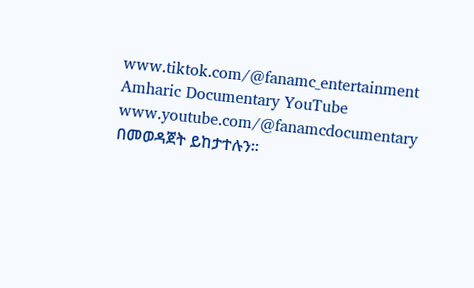www.tiktok.com/@fanamc_entertainment Amharic Documentary YouTube www.youtube.com/@fanamcdocumentary በመወዳጀት ይከታተሉን፡፡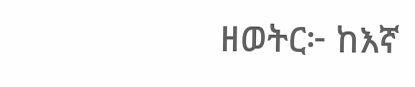ዘወትር፦ ከእኛ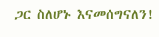ጋር ስለሆኑ እናመሰግናለን!